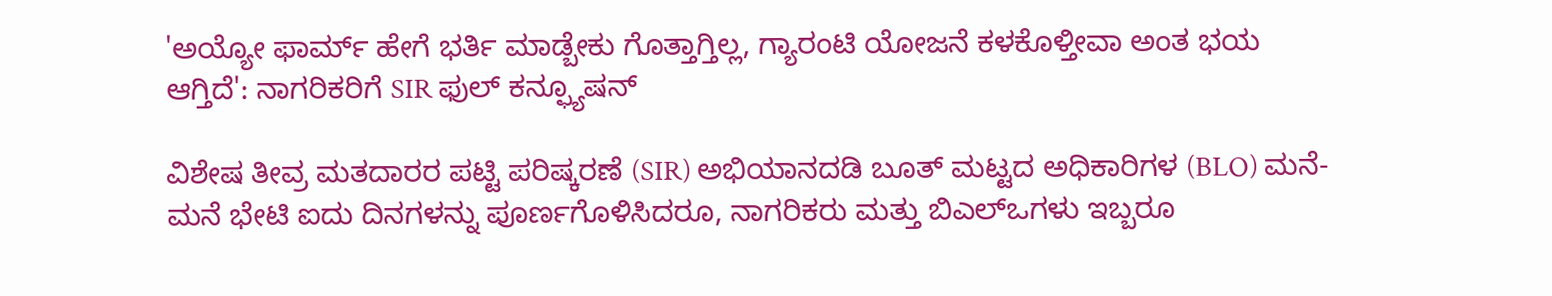'ಅಯ್ಯೋ ಫಾರ್ಮ್ ಹೇಗೆ ಭರ್ತಿ ಮಾಡ್ಬೇಕು ಗೊತ್ತಾಗ್ತಿಲ್ಲ, ಗ್ಯಾರಂಟಿ ಯೋಜನೆ ಕಳಕೊಳ್ತೀವಾ ಅಂತ ಭಯ ಆಗ್ತಿದೆ': ನಾಗರಿಕರಿಗೆ SIR ಫುಲ್ ಕನ್ಫ್ಯೂಷನ್

ವಿಶೇಷ ತೀವ್ರ ಮತದಾರರ ಪಟ್ಟಿ ಪರಿಷ್ಕರಣೆ (SIR) ಅಭಿಯಾನದಡಿ ಬೂತ್ ಮಟ್ಟದ ಅಧಿಕಾರಿಗಳ (BLO) ಮನೆ-ಮನೆ ಭೇಟಿ ಐದು ದಿನಗಳನ್ನು ಪೂರ್ಣಗೊಳಿಸಿದರೂ, ನಾಗರಿಕರು ಮತ್ತು ಬಿಎಲ್‌ಒಗಳು ಇಬ್ಬರೂ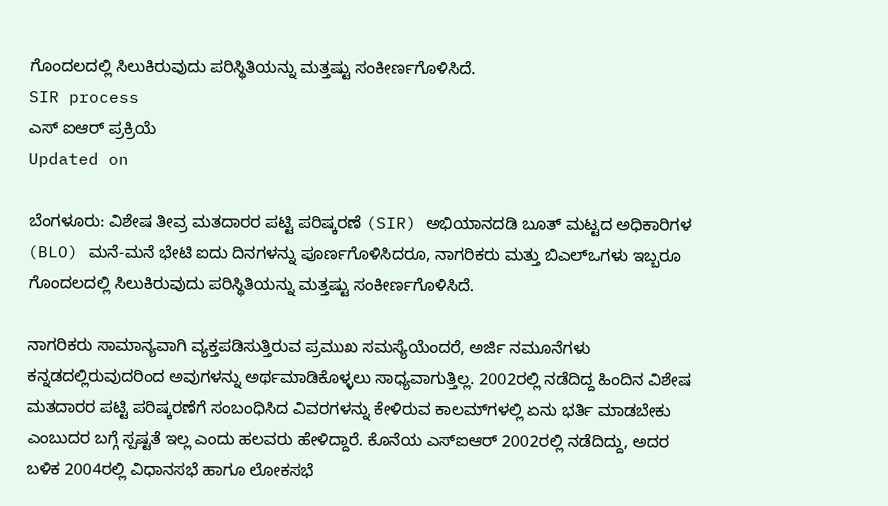ಗೊಂದಲದಲ್ಲಿ ಸಿಲುಕಿರುವುದು ಪರಿಸ್ಥಿತಿಯನ್ನು ಮತ್ತಷ್ಟು ಸಂಕೀರ್ಣಗೊಳಿಸಿದೆ.
SIR process
ಎಸ್ ಐಆರ್ ಪ್ರಕ್ರಿಯೆ
Updated on

ಬೆಂಗಳೂರು: ವಿಶೇಷ ತೀವ್ರ ಮತದಾರರ ಪಟ್ಟಿ ಪರಿಷ್ಕರಣೆ (SIR) ಅಭಿಯಾನದಡಿ ಬೂತ್ ಮಟ್ಟದ ಅಧಿಕಾರಿಗಳ (BLO) ಮನೆ-ಮನೆ ಭೇಟಿ ಐದು ದಿನಗಳನ್ನು ಪೂರ್ಣಗೊಳಿಸಿದರೂ, ನಾಗರಿಕರು ಮತ್ತು ಬಿಎಲ್‌ಒಗಳು ಇಬ್ಬರೂ ಗೊಂದಲದಲ್ಲಿ ಸಿಲುಕಿರುವುದು ಪರಿಸ್ಥಿತಿಯನ್ನು ಮತ್ತಷ್ಟು ಸಂಕೀರ್ಣಗೊಳಿಸಿದೆ.

ನಾಗರಿಕರು ಸಾಮಾನ್ಯವಾಗಿ ವ್ಯಕ್ತಪಡಿಸುತ್ತಿರುವ ಪ್ರಮುಖ ಸಮಸ್ಯೆಯೆಂದರೆ, ಅರ್ಜಿ ನಮೂನೆಗಳು ಕನ್ನಡದಲ್ಲಿರುವುದರಿಂದ ಅವುಗಳನ್ನು ಅರ್ಥಮಾಡಿಕೊಳ್ಳಲು ಸಾಧ್ಯವಾಗುತ್ತಿಲ್ಲ. 2002ರಲ್ಲಿ ನಡೆದಿದ್ದ ಹಿಂದಿನ ವಿಶೇಷ ಮತದಾರರ ಪಟ್ಟಿ ಪರಿಷ್ಕರಣೆಗೆ ಸಂಬಂಧಿಸಿದ ವಿವರಗಳನ್ನು ಕೇಳಿರುವ ಕಾಲಮ್‌ಗಳಲ್ಲಿ ಏನು ಭರ್ತಿ ಮಾಡಬೇಕು ಎಂಬುದರ ಬಗ್ಗೆ ಸ್ಪಷ್ಟತೆ ಇಲ್ಲ ಎಂದು ಹಲವರು ಹೇಳಿದ್ದಾರೆ. ಕೊನೆಯ ಎಸ್‌ಐಆರ್ 2002ರಲ್ಲಿ ನಡೆದಿದ್ದು, ಅದರ ಬಳಿಕ 2004ರಲ್ಲಿ ವಿಧಾನಸಭೆ ಹಾಗೂ ಲೋಕಸಭೆ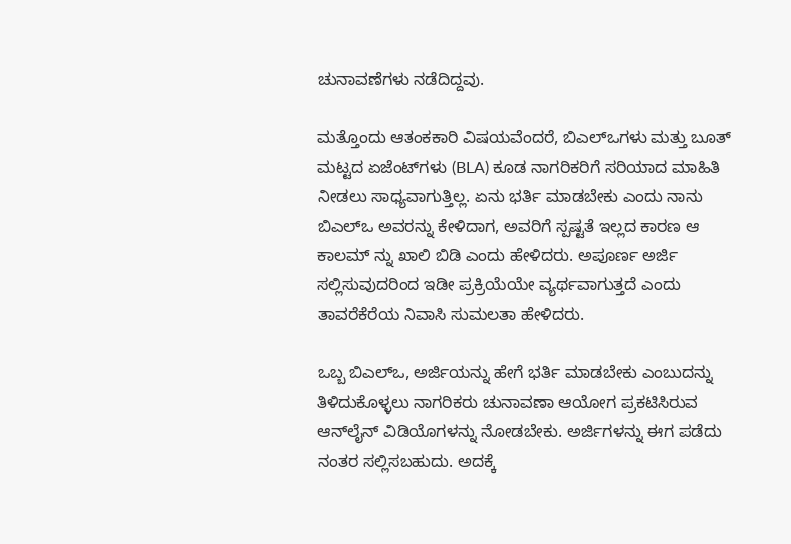ಚುನಾವಣೆಗಳು ನಡೆದಿದ್ದವು.

ಮತ್ತೊಂದು ಆತಂಕಕಾರಿ ವಿಷಯವೆಂದರೆ, ಬಿಎಲ್‌ಒಗಳು ಮತ್ತು ಬೂತ್ ಮಟ್ಟದ ಏಜೆಂಟ್‌ಗಳು (BLA) ಕೂಡ ನಾಗರಿಕರಿಗೆ ಸರಿಯಾದ ಮಾಹಿತಿ ನೀಡಲು ಸಾಧ್ಯವಾಗುತ್ತಿಲ್ಲ. ಏನು ಭರ್ತಿ ಮಾಡಬೇಕು ಎಂದು ನಾನು ಬಿಎಲ್‌ಒ ಅವರನ್ನು ಕೇಳಿದಾಗ, ಅವರಿಗೆ ಸ್ಪಷ್ಟತೆ ಇಲ್ಲದ ಕಾರಣ ಆ ಕಾಲಮ್ ನ್ನು ಖಾಲಿ ಬಿಡಿ ಎಂದು ಹೇಳಿದರು. ಅಪೂರ್ಣ ಅರ್ಜಿ ಸಲ್ಲಿಸುವುದರಿಂದ ಇಡೀ ಪ್ರಕ್ರಿಯೆಯೇ ವ್ಯರ್ಥವಾಗುತ್ತದೆ ಎಂದು ತಾವರೆಕೆರೆಯ ನಿವಾಸಿ ಸುಮಲತಾ ಹೇಳಿದರು.

ಒಬ್ಬ ಬಿಎಲ್‌ಒ, ಅರ್ಜಿಯನ್ನು ಹೇಗೆ ಭರ್ತಿ ಮಾಡಬೇಕು ಎಂಬುದನ್ನು ತಿಳಿದುಕೊಳ್ಳಲು ನಾಗರಿಕರು ಚುನಾವಣಾ ಆಯೋಗ ಪ್ರಕಟಿಸಿರುವ ಆನ್‌ಲೈನ್ ವಿಡಿಯೊಗಳನ್ನು ನೋಡಬೇಕು. ಅರ್ಜಿಗಳನ್ನು ಈಗ ಪಡೆದು ನಂತರ ಸಲ್ಲಿಸಬಹುದು. ಅದಕ್ಕೆ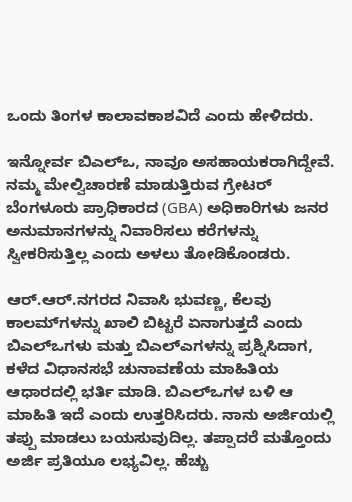ಒಂದು ತಿಂಗಳ ಕಾಲಾವಕಾಶವಿದೆ ಎಂದು ಹೇಳಿದರು.

ಇನ್ನೋರ್ವ ಬಿಎಲ್‌ಒ, ನಾವೂ ಅಸಹಾಯಕರಾಗಿದ್ದೇವೆ. ನಮ್ಮ ಮೇಲ್ವಿಚಾರಣೆ ಮಾಡುತ್ತಿರುವ ಗ್ರೇಟರ್ ಬೆಂಗಳೂರು ಪ್ರಾಧಿಕಾರದ (GBA) ಅಧಿಕಾರಿಗಳು ಜನರ ಅನುಮಾನಗಳನ್ನು ನಿವಾರಿಸಲು ಕರೆಗಳನ್ನು ಸ್ವೀಕರಿಸುತ್ತಿಲ್ಲ ಎಂದು ಅಳಲು ತೋಡಿಕೊಂಡರು.

ಆರ್‌.ಆರ್‌.ನಗರದ ನಿವಾಸಿ ಭುವಣ್ಣ, ಕೆಲವು ಕಾಲಮ್‌ಗಳನ್ನು ಖಾಲಿ ಬಿಟ್ಟರೆ ಏನಾಗುತ್ತದೆ ಎಂದು ಬಿಎಲ್‌ಒಗಳು ಮತ್ತು ಬಿಎಲ್‌ಎಗಳನ್ನು ಪ್ರಶ್ನಿಸಿದಾಗ, ಕಳೆದ ವಿಧಾನಸಭೆ ಚುನಾವಣೆಯ ಮಾಹಿತಿಯ ಆಧಾರದಲ್ಲಿ ಭರ್ತಿ ಮಾಡಿ. ಬಿಎಲ್‌ಒಗಳ ಬಳಿ ಆ ಮಾಹಿತಿ ಇದೆ ಎಂದು ಉತ್ತರಿಸಿದರು. ನಾನು ಅರ್ಜಿಯಲ್ಲಿ ತಪ್ಪು ಮಾಡಲು ಬಯಸುವುದಿಲ್ಲ. ತಪ್ಪಾದರೆ ಮತ್ತೊಂದು ಅರ್ಜಿ ಪ್ರತಿಯೂ ಲಭ್ಯವಿಲ್ಲ. ಹೆಚ್ಚು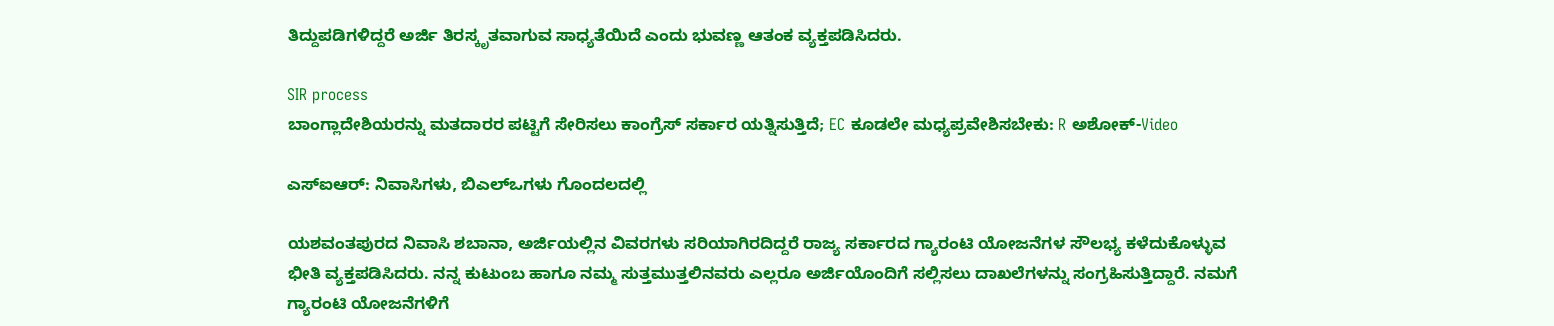ತಿದ್ದುಪಡಿಗಳಿದ್ದರೆ ಅರ್ಜಿ ತಿರಸ್ಕೃತವಾಗುವ ಸಾಧ್ಯತೆಯಿದೆ ಎಂದು ಭುವಣ್ಣ ಆತಂಕ ವ್ಯಕ್ತಪಡಿಸಿದರು.

SIR process
ಬಾಂಗ್ಲಾದೇಶಿಯರನ್ನು ಮತದಾರರ ಪಟ್ಟಿಗೆ ಸೇರಿಸಲು ಕಾಂಗ್ರೆಸ್ ಸರ್ಕಾರ ಯತ್ನಿಸುತ್ತಿದೆ; EC ಕೂಡಲೇ ಮಧ್ಯಪ್ರವೇಶಿಸಬೇಕು: R ಅಶೋಕ್-Video

ಎಸ್‌ಐಆರ್: ನಿವಾಸಿಗಳು, ಬಿಎಲ್‌ಒಗಳು ಗೊಂದಲದಲ್ಲಿ

ಯಶವಂತಪುರದ ನಿವಾಸಿ ಶಬಾನಾ, ಅರ್ಜಿಯಲ್ಲಿನ ವಿವರಗಳು ಸರಿಯಾಗಿರದಿದ್ದರೆ ರಾಜ್ಯ ಸರ್ಕಾರದ ಗ್ಯಾರಂಟಿ ಯೋಜನೆಗಳ ಸೌಲಭ್ಯ ಕಳೆದುಕೊಳ್ಳುವ ಭೀತಿ ವ್ಯಕ್ತಪಡಿಸಿದರು. ನನ್ನ ಕುಟುಂಬ ಹಾಗೂ ನಮ್ಮ ಸುತ್ತಮುತ್ತಲಿನವರು ಎಲ್ಲರೂ ಅರ್ಜಿಯೊಂದಿಗೆ ಸಲ್ಲಿಸಲು ದಾಖಲೆಗಳನ್ನು ಸಂಗ್ರಹಿಸುತ್ತಿದ್ದಾರೆ. ನಮಗೆ ಗ್ಯಾರಂಟಿ ಯೋಜನೆಗಳಿಗೆ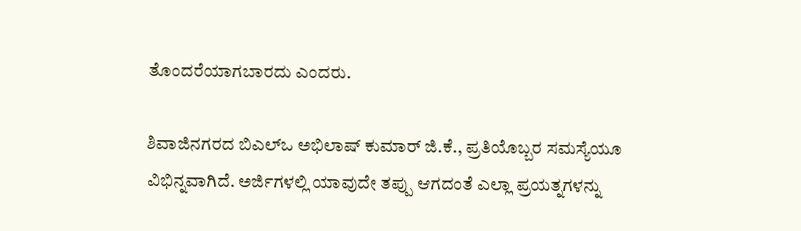ತೊಂದರೆಯಾಗಬಾರದು ಎಂದರು.

ಶಿವಾಜಿನಗರದ ಬಿಎಲ್‌ಒ ಅಭಿಲಾಷ್ ಕುಮಾರ್ ಜಿ.ಕೆ., ಪ್ರತಿಯೊಬ್ಬರ ಸಮಸ್ಯೆಯೂ ವಿಭಿನ್ನವಾಗಿದೆ. ಅರ್ಜಿಗಳಲ್ಲಿ ಯಾವುದೇ ತಪ್ಪು ಆಗದಂತೆ ಎಲ್ಲಾ ಪ್ರಯತ್ನಗಳನ್ನು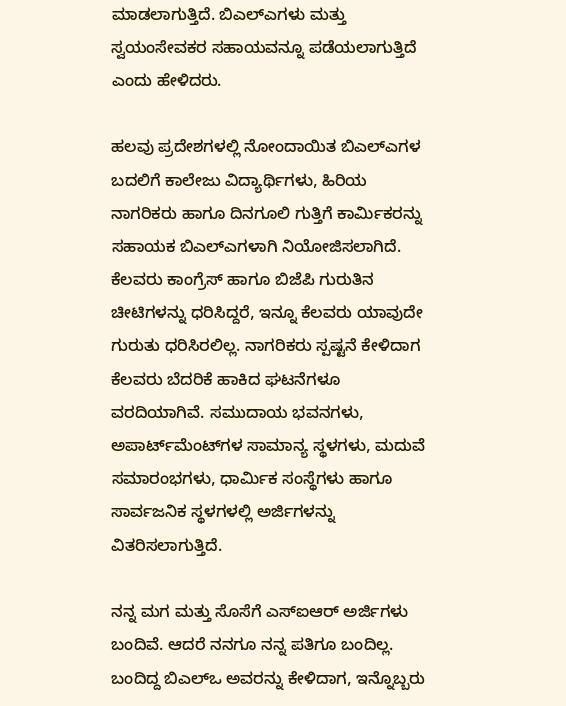ಮಾಡಲಾಗುತ್ತಿದೆ. ಬಿಎಲ್‌ಎಗಳು ಮತ್ತು ಸ್ವಯಂಸೇವಕರ ಸಹಾಯವನ್ನೂ ಪಡೆಯಲಾಗುತ್ತಿದೆ ಎಂದು ಹೇಳಿದರು.

ಹಲವು ಪ್ರದೇಶಗಳಲ್ಲಿ ನೋಂದಾಯಿತ ಬಿಎಲ್‌ಎಗಳ ಬದಲಿಗೆ ಕಾಲೇಜು ವಿದ್ಯಾರ್ಥಿಗಳು, ಹಿರಿಯ ನಾಗರಿಕರು ಹಾಗೂ ದಿನಗೂಲಿ ಗುತ್ತಿಗೆ ಕಾರ್ಮಿಕರನ್ನು ಸಹಾಯಕ ಬಿಎಲ್‌ಎಗಳಾಗಿ ನಿಯೋಜಿಸಲಾಗಿದೆ. ಕೆಲವರು ಕಾಂಗ್ರೆಸ್ ಹಾಗೂ ಬಿಜೆಪಿ ಗುರುತಿನ ಚೀಟಿಗಳನ್ನು ಧರಿಸಿದ್ದರೆ, ಇನ್ನೂ ಕೆಲವರು ಯಾವುದೇ ಗುರುತು ಧರಿಸಿರಲಿಲ್ಲ. ನಾಗರಿಕರು ಸ್ಪಷ್ಟನೆ ಕೇಳಿದಾಗ ಕೆಲವರು ಬೆದರಿಕೆ ಹಾಕಿದ ಘಟನೆಗಳೂ ವರದಿಯಾಗಿವೆ. ಸಮುದಾಯ ಭವನಗಳು, ಅಪಾರ್ಟ್‌ಮೆಂಟ್‌ಗಳ ಸಾಮಾನ್ಯ ಸ್ಥಳಗಳು, ಮದುವೆ ಸಮಾರಂಭಗಳು, ಧಾರ್ಮಿಕ ಸಂಸ್ಥೆಗಳು ಹಾಗೂ ಸಾರ್ವಜನಿಕ ಸ್ಥಳಗಳಲ್ಲಿ ಅರ್ಜಿಗಳನ್ನು ವಿತರಿಸಲಾಗುತ್ತಿದೆ.

ನನ್ನ ಮಗ ಮತ್ತು ಸೊಸೆಗೆ ಎಸ್‌ಐಆರ್ ಅರ್ಜಿಗಳು ಬಂದಿವೆ. ಆದರೆ ನನಗೂ ನನ್ನ ಪತಿಗೂ ಬಂದಿಲ್ಲ. ಬಂದಿದ್ದ ಬಿಎಲ್‌ಒ ಅವರನ್ನು ಕೇಳಿದಾಗ, ಇನ್ನೊಬ್ಬರು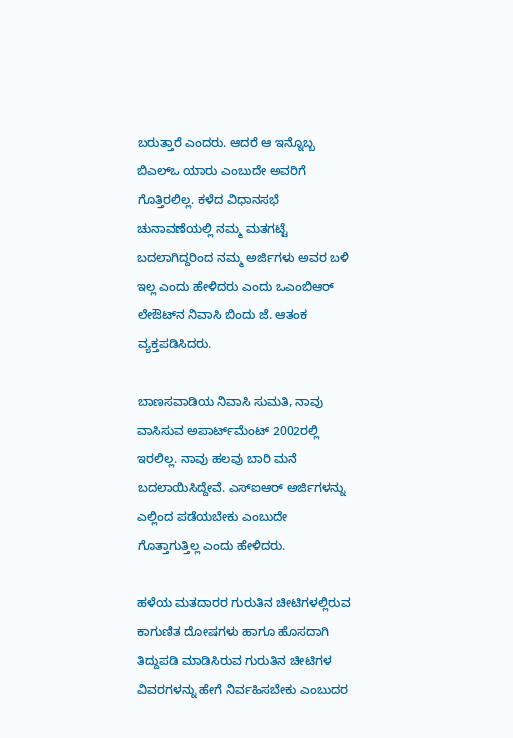ಬರುತ್ತಾರೆ ಎಂದರು. ಆದರೆ ಆ ಇನ್ನೊಬ್ಬ ಬಿಎಲ್‌ಒ ಯಾರು ಎಂಬುದೇ ಅವರಿಗೆ ಗೊತ್ತಿರಲಿಲ್ಲ. ಕಳೆದ ವಿಧಾನಸಭೆ ಚುನಾವಣೆಯಲ್ಲಿ ನಮ್ಮ ಮತಗಟ್ಟೆ ಬದಲಾಗಿದ್ದರಿಂದ ನಮ್ಮ ಅರ್ಜಿಗಳು ಅವರ ಬಳಿ ಇಲ್ಲ ಎಂದು ಹೇಳಿದರು ಎಂದು ಒಎಂಬಿಆರ್ ಲೇಔಟ್‌ನ ನಿವಾಸಿ ಬಿಂದು ಜೆ. ಆತಂಕ ವ್ಯಕ್ತಪಡಿಸಿದರು.

ಬಾಣಸವಾಡಿಯ ನಿವಾಸಿ ಸುಮತಿ, ನಾವು ವಾಸಿಸುವ ಅಪಾರ್ಟ್‌ಮೆಂಟ್ 2002ರಲ್ಲಿ ಇರಲಿಲ್ಲ. ನಾವು ಹಲವು ಬಾರಿ ಮನೆ ಬದಲಾಯಿಸಿದ್ದೇವೆ. ಎಸ್‌ಐಆರ್ ಅರ್ಜಿಗಳನ್ನು ಎಲ್ಲಿಂದ ಪಡೆಯಬೇಕು ಎಂಬುದೇ ಗೊತ್ತಾಗುತ್ತಿಲ್ಲ ಎಂದು ಹೇಳಿದರು.

ಹಳೆಯ ಮತದಾರರ ಗುರುತಿನ ಚೀಟಿಗಳಲ್ಲಿರುವ ಕಾಗುಣಿತ ದೋಷಗಳು ಹಾಗೂ ಹೊಸದಾಗಿ ತಿದ್ದುಪಡಿ ಮಾಡಿಸಿರುವ ಗುರುತಿನ ಚೀಟಿಗಳ ವಿವರಗಳನ್ನು ಹೇಗೆ ನಿರ್ವಹಿಸಬೇಕು ಎಂಬುದರ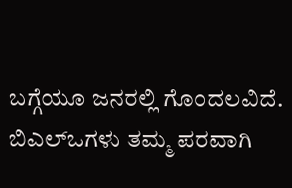ಬಗ್ಗೆಯೂ ಜನರಲ್ಲಿ ಗೊಂದಲವಿದೆ. ಬಿಎಲ್‌ಒಗಳು ತಮ್ಮ ಪರವಾಗಿ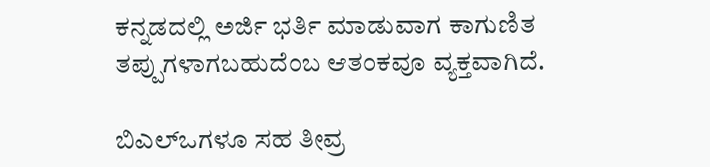ಕನ್ನಡದಲ್ಲಿ ಅರ್ಜಿ ಭರ್ತಿ ಮಾಡುವಾಗ ಕಾಗುಣಿತ ತಪ್ಪುಗಳಾಗಬಹುದೆಂಬ ಆತಂಕವೂ ವ್ಯಕ್ತವಾಗಿದೆ.

ಬಿಎಲ್‌ಒಗಳೂ ಸಹ ತೀವ್ರ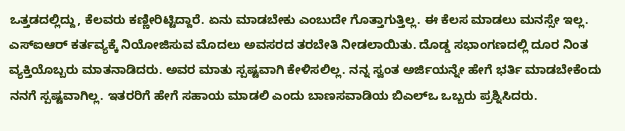ಒತ್ತಡದಲ್ಲಿದ್ದು, ಕೆಲವರು ಕಣ್ಣೀರಿಟ್ಟಿದ್ದಾರೆ. ಏನು ಮಾಡಬೇಕು ಎಂಬುದೇ ಗೊತ್ತಾಗುತ್ತಿಲ್ಲ. ಈ ಕೆಲಸ ಮಾಡಲು ಮನಸ್ಸೇ ಇಲ್ಲ. ಎಸ್‌ಐಆರ್ ಕರ್ತವ್ಯಕ್ಕೆ ನಿಯೋಜಿಸುವ ಮೊದಲು ಅವಸರದ ತರಬೇತಿ ನೀಡಲಾಯಿತು. ದೊಡ್ಡ ಸಭಾಂಗಣದಲ್ಲಿ ದೂರ ನಿಂತ ವ್ಯಕ್ತಿಯೊಬ್ಬರು ಮಾತನಾಡಿದರು. ಅವರ ಮಾತು ಸ್ಪಷ್ಟವಾಗಿ ಕೇಳಿಸಲಿಲ್ಲ. ನನ್ನ ಸ್ವಂತ ಅರ್ಜಿಯನ್ನೇ ಹೇಗೆ ಭರ್ತಿ ಮಾಡಬೇಕೆಂದು ನನಗೆ ಸ್ಪಷ್ಟವಾಗಿಲ್ಲ. ಇತರರಿಗೆ ಹೇಗೆ ಸಹಾಯ ಮಾಡಲಿ ಎಂದು ಬಾಣಸವಾಡಿಯ ಬಿಎಲ್‌ಒ ಒಬ್ಬರು ಪ್ರಶ್ನಿಸಿದರು.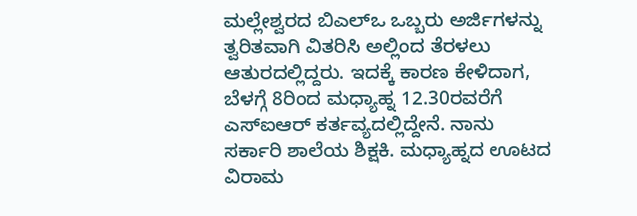ಮಲ್ಲೇಶ್ವರದ ಬಿಎಲ್‌ಒ ಒಬ್ಬರು ಅರ್ಜಿಗಳನ್ನು ತ್ವರಿತವಾಗಿ ವಿತರಿಸಿ ಅಲ್ಲಿಂದ ತೆರಳಲು ಆತುರದಲ್ಲಿದ್ದರು. ಇದಕ್ಕೆ ಕಾರಣ ಕೇಳಿದಾಗ, ಬೆಳಗ್ಗೆ 8ರಿಂದ ಮಧ್ಯಾಹ್ನ 12.30ರವರೆಗೆ ಎಸ್‌ಐಆರ್ ಕರ್ತವ್ಯದಲ್ಲಿದ್ದೇನೆ. ನಾನು ಸರ್ಕಾರಿ ಶಾಲೆಯ ಶಿಕ್ಷಕಿ. ಮಧ್ಯಾಹ್ನದ ಊಟದ ವಿರಾಮ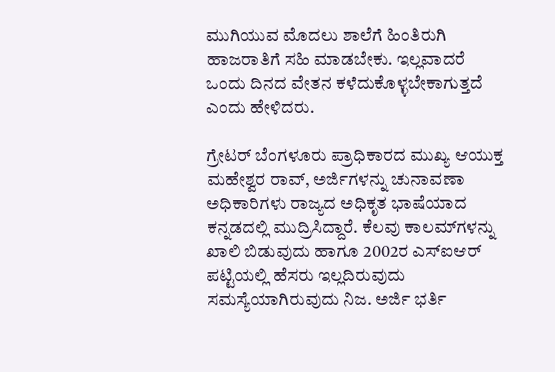ಮುಗಿಯುವ ಮೊದಲು ಶಾಲೆಗೆ ಹಿಂತಿರುಗಿ ಹಾಜರಾತಿಗೆ ಸಹಿ ಮಾಡಬೇಕು. ಇಲ್ಲವಾದರೆ ಒಂದು ದಿನದ ವೇತನ ಕಳೆದುಕೊಳ್ಳಬೇಕಾಗುತ್ತದೆ ಎಂದು ಹೇಳಿದರು.

ಗ್ರೇಟರ್ ಬೆಂಗಳೂರು ಪ್ರಾಧಿಕಾರದ ಮುಖ್ಯ ಆಯುಕ್ತ ಮಹೇಶ್ವರ ರಾವ್, ಅರ್ಜಿಗಳನ್ನು ಚುನಾವಣಾ ಅಧಿಕಾರಿಗಳು ರಾಜ್ಯದ ಅಧಿಕೃತ ಭಾಷೆಯಾದ ಕನ್ನಡದಲ್ಲಿ ಮುದ್ರಿಸಿದ್ದಾರೆ. ಕೆಲವು ಕಾಲಮ್‌ಗಳನ್ನು ಖಾಲಿ ಬಿಡುವುದು ಹಾಗೂ 2002ರ ಎಸ್‌ಐಆರ್ ಪಟ್ಟಿಯಲ್ಲಿ ಹೆಸರು ಇಲ್ಲದಿರುವುದು ಸಮಸ್ಯೆಯಾಗಿರುವುದು ನಿಜ. ಅರ್ಜಿ ಭರ್ತಿ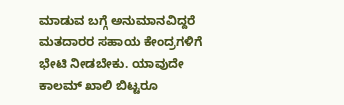ಮಾಡುವ ಬಗ್ಗೆ ಅನುಮಾನವಿದ್ದರೆ ಮತದಾರರ ಸಹಾಯ ಕೇಂದ್ರಗಳಿಗೆ ಭೇಟಿ ನೀಡಬೇಕು. ಯಾವುದೇ ಕಾಲಮ್ ಖಾಲಿ ಬಿಟ್ಟರೂ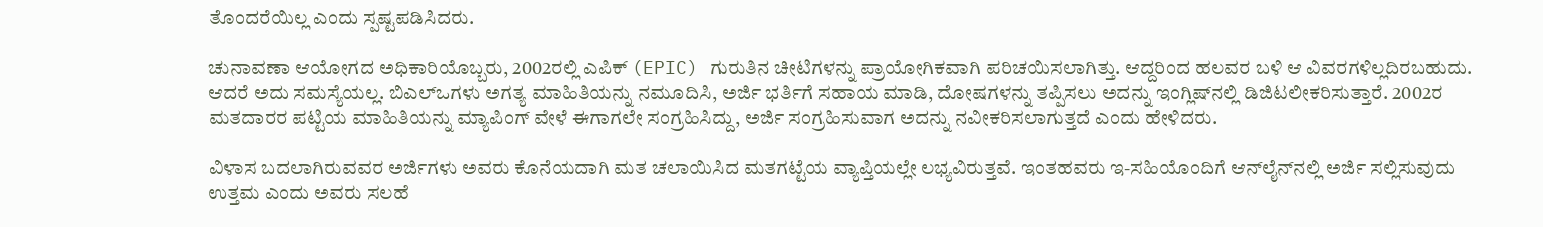ತೊಂದರೆಯಿಲ್ಲ ಎಂದು ಸ್ಪಷ್ಟಪಡಿಸಿದರು.

ಚುನಾವಣಾ ಆಯೋಗದ ಅಧಿಕಾರಿಯೊಬ್ಬರು, 2002ರಲ್ಲಿ ಎಪಿಕ್ (EPIC) ಗುರುತಿನ ಚೀಟಿಗಳನ್ನು ಪ್ರಾಯೋಗಿಕವಾಗಿ ಪರಿಚಯಿಸಲಾಗಿತ್ತು. ಆದ್ದರಿಂದ ಹಲವರ ಬಳಿ ಆ ವಿವರಗಳಿಲ್ಲದಿರಬಹುದು. ಆದರೆ ಅದು ಸಮಸ್ಯೆಯಲ್ಲ. ಬಿಎಲ್‌ಒಗಳು ಅಗತ್ಯ ಮಾಹಿತಿಯನ್ನು ನಮೂದಿಸಿ, ಅರ್ಜಿ ಭರ್ತಿಗೆ ಸಹಾಯ ಮಾಡಿ, ದೋಷಗಳನ್ನು ತಪ್ಪಿಸಲು ಅದನ್ನು ಇಂಗ್ಲಿಷ್‌ನಲ್ಲಿ ಡಿಜಿಟಲೀಕರಿಸುತ್ತಾರೆ. 2002ರ ಮತದಾರರ ಪಟ್ಟಿಯ ಮಾಹಿತಿಯನ್ನು ಮ್ಯಾಪಿಂಗ್ ವೇಳೆ ಈಗಾಗಲೇ ಸಂಗ್ರಹಿಸಿದ್ದು, ಅರ್ಜಿ ಸಂಗ್ರಹಿಸುವಾಗ ಅದನ್ನು ನವೀಕರಿಸಲಾಗುತ್ತದೆ ಎಂದು ಹೇಳಿದರು.

ವಿಳಾಸ ಬದಲಾಗಿರುವವರ ಅರ್ಜಿಗಳು ಅವರು ಕೊನೆಯದಾಗಿ ಮತ ಚಲಾಯಿಸಿದ ಮತಗಟ್ಟೆಯ ವ್ಯಾಪ್ತಿಯಲ್ಲೇ ಲಭ್ಯವಿರುತ್ತವೆ. ಇಂತಹವರು ಇ-ಸಹಿಯೊಂದಿಗೆ ಆನ್‌ಲೈನ್‌ನಲ್ಲಿ ಅರ್ಜಿ ಸಲ್ಲಿಸುವುದು ಉತ್ತಮ ಎಂದು ಅವರು ಸಲಹೆ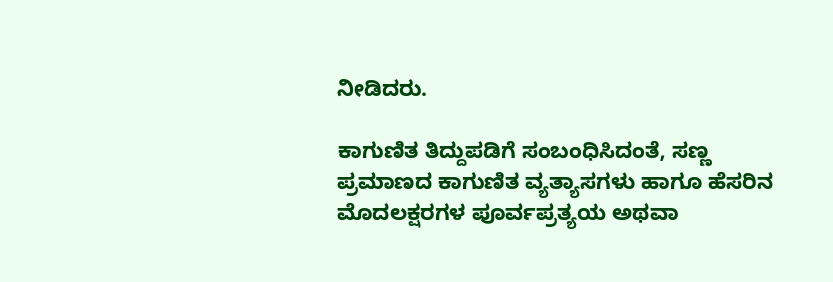ನೀಡಿದರು.

ಕಾಗುಣಿತ ತಿದ್ದುಪಡಿಗೆ ಸಂಬಂಧಿಸಿದಂತೆ, ಸಣ್ಣ ಪ್ರಮಾಣದ ಕಾಗುಣಿತ ವ್ಯತ್ಯಾಸಗಳು ಹಾಗೂ ಹೆಸರಿನ ಮೊದಲಕ್ಷರಗಳ ಪೂರ್ವಪ್ರತ್ಯಯ ಅಥವಾ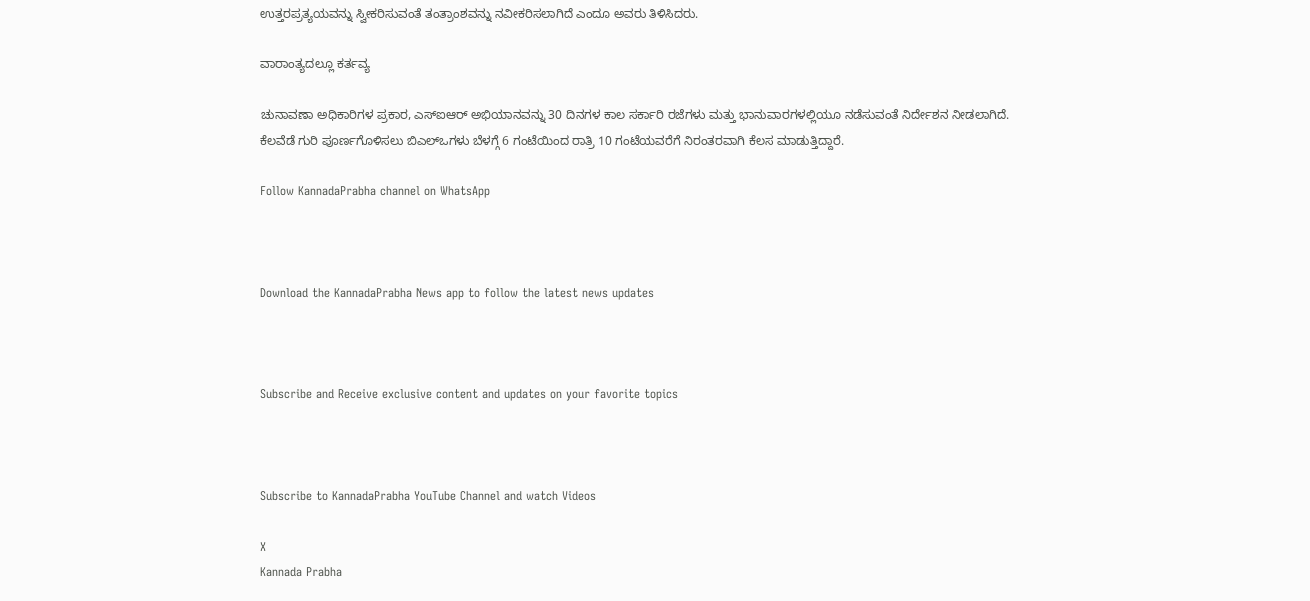ಉತ್ತರಪ್ರತ್ಯಯವನ್ನು ಸ್ವೀಕರಿಸುವಂತೆ ತಂತ್ರಾಂಶವನ್ನು ನವೀಕರಿಸಲಾಗಿದೆ ಎಂದೂ ಅವರು ತಿಳಿಸಿದರು.

ವಾರಾಂತ್ಯದಲ್ಲೂ ಕರ್ತವ್ಯ

ಚುನಾವಣಾ ಅಧಿಕಾರಿಗಳ ಪ್ರಕಾರ, ಎಸ್‌ಐಆರ್ ಅಭಿಯಾನವನ್ನು 30 ದಿನಗಳ ಕಾಲ ಸರ್ಕಾರಿ ರಜೆಗಳು ಮತ್ತು ಭಾನುವಾರಗಳಲ್ಲಿಯೂ ನಡೆಸುವಂತೆ ನಿರ್ದೇಶನ ನೀಡಲಾಗಿದೆ. ಕೆಲವೆಡೆ ಗುರಿ ಪೂರ್ಣಗೊಳಿಸಲು ಬಿಎಲ್‌ಒಗಳು ಬೆಳಗ್ಗೆ 6 ಗಂಟೆಯಿಂದ ರಾತ್ರಿ 10 ಗಂಟೆಯವರೆಗೆ ನಿರಂತರವಾಗಿ ಕೆಲಸ ಮಾಡುತ್ತಿದ್ದಾರೆ.

Follow KannadaPrabha channel on WhatsApp



Download the KannadaPrabha News app to follow the latest news updates



Subscribe and Receive exclusive content and updates on your favorite topics



Subscribe to KannadaPrabha YouTube Channel and watch Videos

X
Kannada Prabha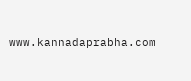www.kannadaprabha.com